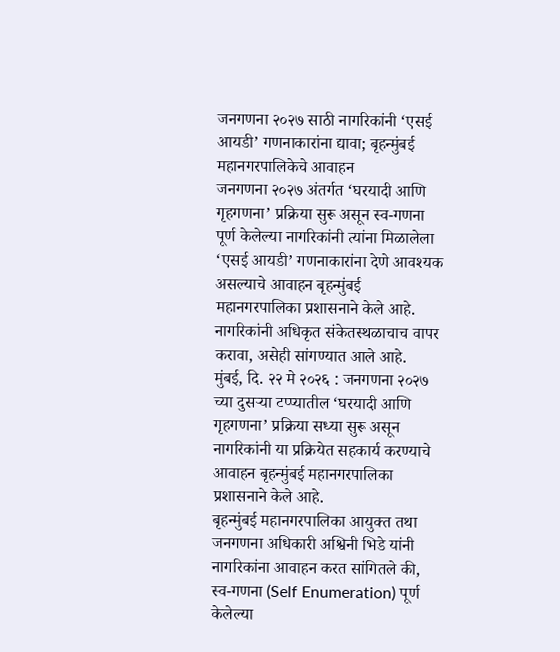जनगणना २०२७ साठी नागरिकांनी ‘एसई आयडी’ गणनाकारांना द्यावा; बृहन्मुंबई महानगरपालिकेचे आवाहन
जनगणना २०२७ अंतर्गत ‘घरयादी आणि गृहगणना’ प्रक्रिया सुरू असून स्व-गणना पूर्ण केलेल्या नागरिकांनी त्यांना मिळालेला ‘एसई आयडी’ गणनाकारांना देणे आवश्यक असल्याचे आवाहन बृहन्मुंबई महानगरपालिका प्रशासनाने केले आहे. नागरिकांनी अधिकृत संकेतस्थळाचाच वापर करावा, असेही सांगण्यात आले आहे.
मुंबई, दि. २२ मे २०२६ : जनगणना २०२७ च्या दुसऱ्या टप्प्यातील ‘घरयादी आणि गृहगणना’ प्रक्रिया सध्या सुरू असून नागरिकांनी या प्रक्रियेत सहकार्य करण्याचे आवाहन बृहन्मुंबई महानगरपालिका प्रशासनाने केले आहे.
बृहन्मुंबई महानगरपालिका आयुक्त तथा जनगणना अधिकारी अश्विनी भिडे यांनी नागरिकांना आवाहन करत सांगितले की, स्व-गणना (Self Enumeration) पूर्ण केलेल्या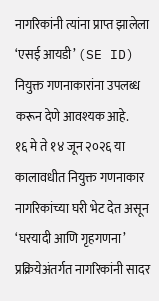नागरिकांनी त्यांना प्राप्त झालेला ‘एसई आयडी’ (SE ID) नियुक्त गणनाकारांना उपलब्ध करून देणे आवश्यक आहे.
१६ मे ते १४ जून २०२६ या कालावधीत नियुक्त गणनाकार नागरिकांच्या घरी भेट देत असून ‘घरयादी आणि गृहगणना’ प्रक्रियेअंतर्गत नागरिकांनी सादर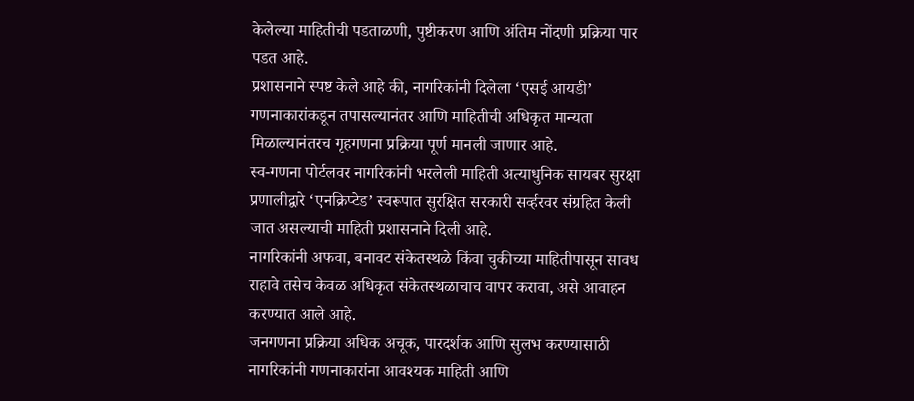केलेल्या माहितीची पडताळणी, पुष्टीकरण आणि अंतिम नोंदणी प्रक्रिया पार पडत आहे.
प्रशासनाने स्पष्ट केले आहे की, नागरिकांनी दिलेला ‘एसई आयडी’ गणनाकारांकडून तपासल्यानंतर आणि माहितीची अधिकृत मान्यता मिळाल्यानंतरच गृहगणना प्रक्रिया पूर्ण मानली जाणार आहे.
स्व-गणना पोर्टलवर नागरिकांनी भरलेली माहिती अत्याधुनिक सायबर सुरक्षा प्रणालीद्वारे ‘एनक्रिप्टेड’ स्वरूपात सुरक्षित सरकारी सर्व्हरवर संग्रहित केली जात असल्याची माहिती प्रशासनाने दिली आहे.
नागरिकांनी अफवा, बनावट संकेतस्थळे किंवा चुकीच्या माहितीपासून सावध राहावे तसेच केवळ अधिकृत संकेतस्थळाचाच वापर करावा, असे आवाहन करण्यात आले आहे.
जनगणना प्रक्रिया अधिक अचूक, पारदर्शक आणि सुलभ करण्यासाठी नागरिकांनी गणनाकारांना आवश्यक माहिती आणि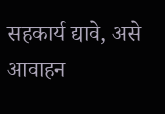सहकार्य द्यावे, असे आवाहन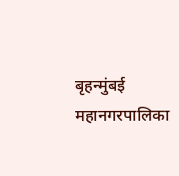बृहन्मुंबई महानगरपालिका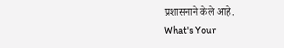प्रशासनाने केले आहे.
What's Your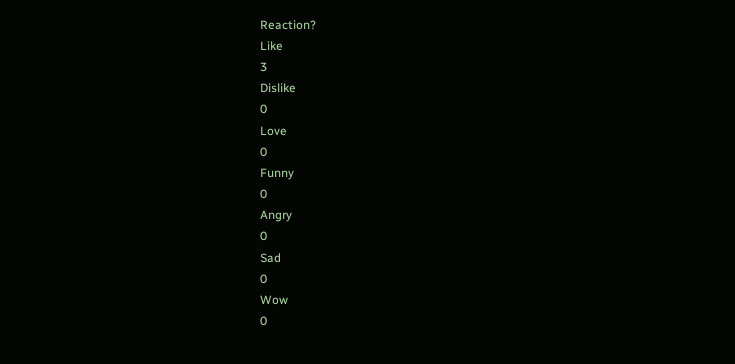Reaction?
Like
3
Dislike
0
Love
0
Funny
0
Angry
0
Sad
0
Wow
0